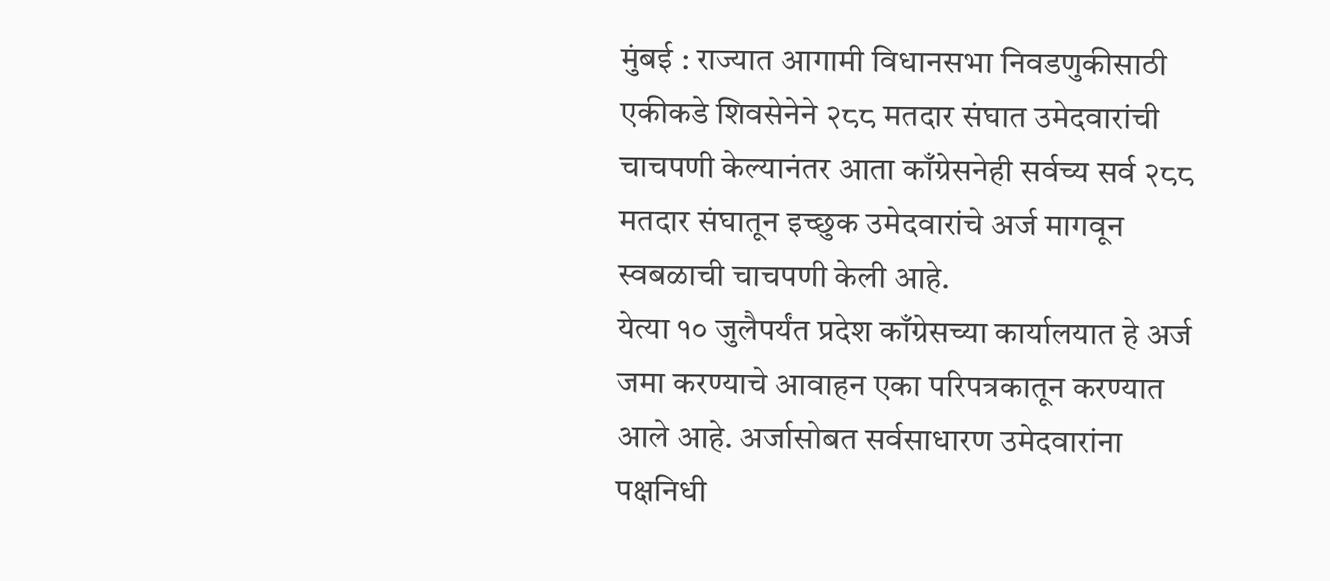मुंबई : राज्यात आगामी विधानसभा निवडणुकीसाठी एकीकडे शिवसेनेने २८८ मतदार संघात उमेदवारांची चाचपणी केल्यानंतर आता काँग्रेसनेही सर्वच्य सर्व २८८ मतदार संघातून इच्छुक उमेदवारांचे अर्ज मागवून स्वबळाची चाचपणी केली आहे.
येत्या १० जुलैपर्यंत प्रदेश काँग्रेसच्या कार्यालयात हे अर्ज जमा करण्याचे आवाहन एका परिपत्रकातून करण्यात आले आहे. अर्जासोबत सर्वसाधारण उमेदवारांना पक्षनिधी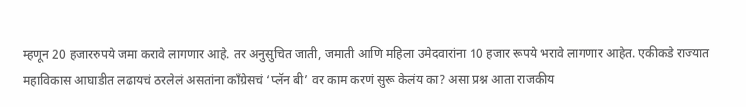म्हणून 20 हजाररुपये जमा करावे लागणार आहे. तर अनुसुचित जाती, जमाती आणि महिला उमेदवारांना 10 हजार रूपये भरावे लागणार आहेत. एकीकडे राज्यात महाविकास आघाडीत लढायचं ठरलेलं असतांना काँग्रेसचं ‘प्लॅन बी’ वर काम करणं सुरू केलंय का? असा प्रश्न आता राजकीय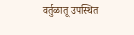वर्तुळातू उपस्थित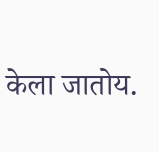केला जातोय.